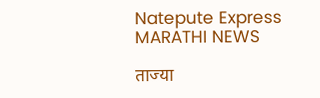Natepute Express
MARATHI NEWS

ताज्या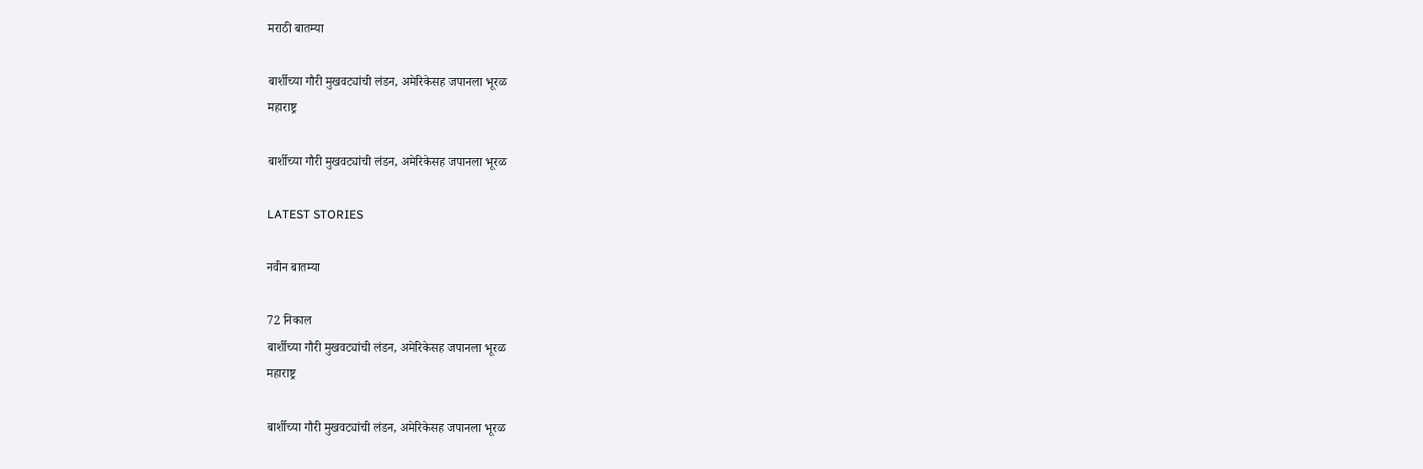मराठी बातम्या

बार्शीच्या गौरी मुखवट्यांची लंडन, अमेरिकेसह जपानला भूरळ
महाराष्ट्र

बार्शीच्या गौरी मुखवट्यांची लंडन, अमेरिकेसह जपानला भूरळ

LATEST STORIES

नवीन बातम्या

72 निकाल
बार्शीच्या गौरी मुखवट्यांची लंडन, अमेरिकेसह जपानला भूरळ
महाराष्ट्र

बार्शीच्या गौरी मुखवट्यांची लंडन, अमेरिकेसह जपानला भूरळ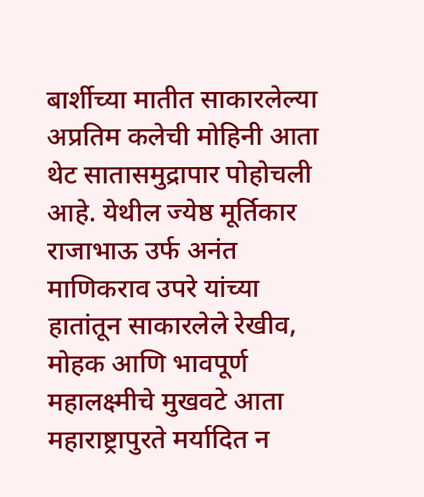बार्शीच्या मातीत साकारलेल्या अप्रतिम कलेची मोहिनी आता थेट सातासमुद्रापार पोहोचली आहे. येथील ज्येष्ठ मूर्तिकार राजाभाऊ उर्फ अनंत माणिकराव उपरे यांच्या हातांतून साकारलेले रेखीव, मोहक आणि भावपूर्ण महालक्ष्मीचे मुखवटे आता महाराष्ट्रापुरते मर्यादित न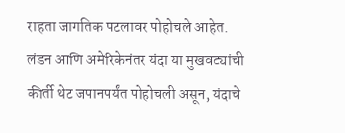राहता जागतिक पटलावर पोहोचले आहेत. लंडन आणि अमेरिकेनंतर यंदा या मुखवट्यांची कीर्ती थेट जपानपर्यंत पोहोचली असून, यंदाचे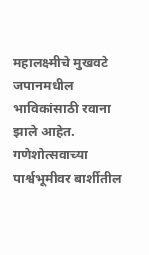महालक्ष्मीचे मुखवटे जपानमधील भाविकांसाठी रवाना झाले आहेत. गणेशोत्सवाच्या पार्श्वभूमीवर बार्शीतील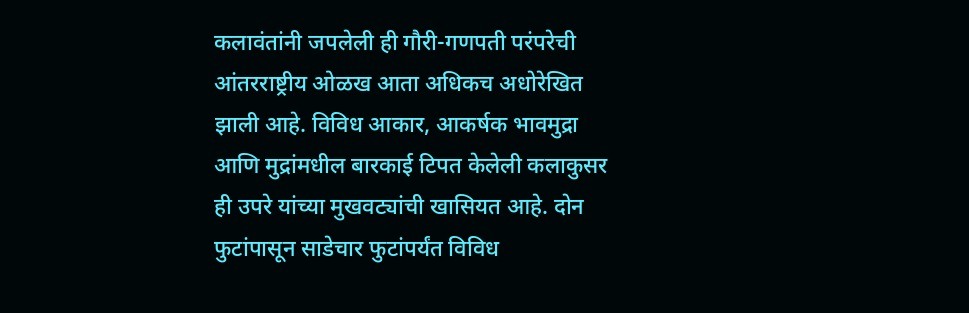कलावंतांनी जपलेली ही गौरी-गणपती परंपरेची आंतरराष्ट्रीय ओळख आता अधिकच अधोरेखित झाली आहे. विविध आकार, आकर्षक भावमुद्रा आणि मुद्रांमधील बारकाई टिपत केलेली कलाकुसर ही उपरे यांच्या मुखवट्यांची खासियत आहे. दोन फुटांपासून साडेचार फुटांपर्यंत विविध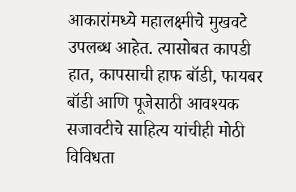आकारांमध्ये महालक्ष्मीचे मुखवटे उपलब्ध आहेत. त्यासोबत कापडी हात, कापसाची हाफ बॉडी, फायबर बॉडी आणि पूजेसाठी आवश्यक सजावटीचे साहित्य यांचीही मोठी विविधता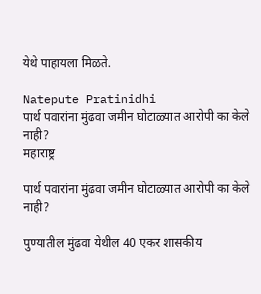येथे पाहायला मिळते.

Natepute Pratinidhi
पार्थ पवारांना मुंढवा जमीन घोटाळ्यात आरोपी का केले नाही?
महाराष्ट्र

पार्थ पवारांना मुंढवा जमीन घोटाळ्यात आरोपी का केले नाही?

पुण्यातील मुंढवा येथील 40 एकर शासकीय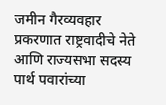जमीन गैरव्यवहार प्रकरणात राष्ट्रवादीचे नेते आणि राज्यसभा सदस्य पार्थ पवारांच्या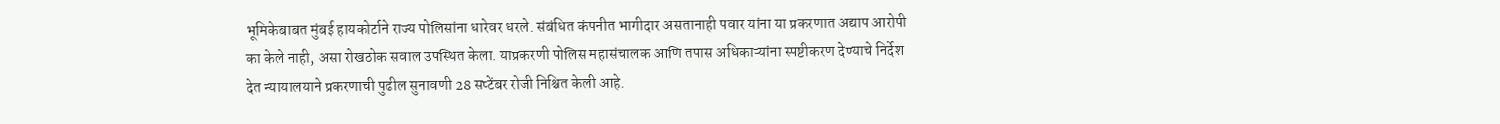भूमिकेबाबत मुंबई हायकोर्टाने राज्य पोलिसांना धारेवर धरले. संबंधित कंपनीत भागीदार असतानाही पवार यांना या प्रकरणात अद्याप आरोपी का केले नाही, असा रोखठोक सवाल उपस्थित केला. याप्रकरणी पोलिस महासंचालक आणि तपास अधिकाऱ्यांना स्पष्टीकरण देण्याचे निर्देश देत न्यायालयाने प्रकरणाची पुढील सुनावणी 28 सप्टेंबर रोजी निश्चित केली आहे.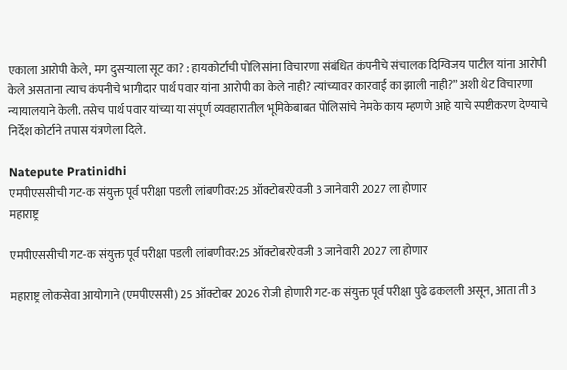एकाला आरोपी केले, मग दुसऱ्याला सूट का? : हायकोर्टाची पोलिसांना विचारणा संबंधित कंपनीचे संचालक दिग्विजय पाटील यांना आरोपी केले असताना त्याच कंपनीचे भागीदार पार्थ पवार यांना आरोपी का केले नाही? त्यांच्यावर कारवाई का झाली नाही?” अशी थेट विचारणा न्यायालयाने केली. तसेच पार्थ पवार यांच्या या संपूर्ण व्यवहारातील भूमिकेबाबत पोलिसांचे नेमके काय म्हणणे आहे याचे स्पष्टीकरण देण्याचे निर्देश कोर्टाने तपास यंत्रणेला दिले.

Natepute Pratinidhi
एमपीएससीची गट-क संयुक्त पूर्व परीक्षा पडली लांबणीवर:25 ऑक्टोबरऐवजी 3 जानेवारी 2027 ला होणार
महाराष्ट्र

एमपीएससीची गट-क संयुक्त पूर्व परीक्षा पडली लांबणीवर:25 ऑक्टोबरऐवजी 3 जानेवारी 2027 ला होणार

महाराष्ट्र लोकसेवा आयोगाने (एमपीएससी) 25 ऑक्टोबर 2026 रोजी होणारी गट-क संयुक्त पूर्व परीक्षा पुढे ढकलली असून, आता ती 3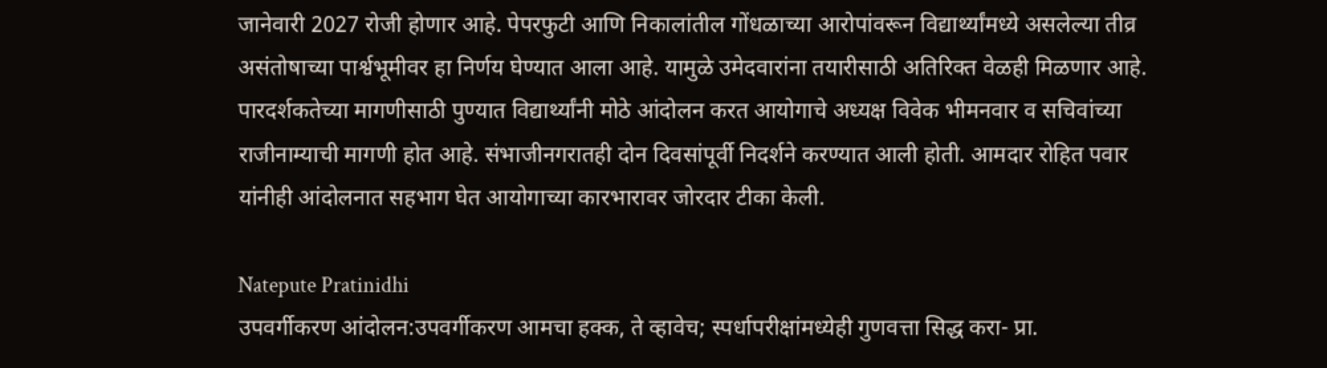जानेवारी 2027 रोजी होणार आहे. पेपरफुटी आणि निकालांतील गोंधळाच्या आरोपांवरून विद्यार्थ्यांमध्ये असलेल्या तीव्र असंतोषाच्या पार्श्वभूमीवर हा निर्णय घेण्यात आला आहे. यामुळे उमेदवारांना तयारीसाठी अतिरिक्त वेळही मिळणार आहे. पारदर्शकतेच्या मागणीसाठी पुण्यात विद्यार्थ्यांनी मोठे आंदोलन करत आयोगाचे अध्यक्ष विवेक भीमनवार व सचिवांच्या राजीनाम्याची मागणी होत आहे. संभाजीनगरातही दोन दिवसांपूर्वी निदर्शने करण्यात आली होती. आमदार रोहित पवार यांनीही आंदोलनात सहभाग घेत आयोगाच्या कारभारावर जोरदार टीका केली.

Natepute Pratinidhi
उपवर्गीकरण आंदोलन:उपवर्गीकरण आमचा हक्क, ते व्हावेच; स्पर्धापरीक्षांमध्येही गुणवत्ता सिद्ध करा- प्रा.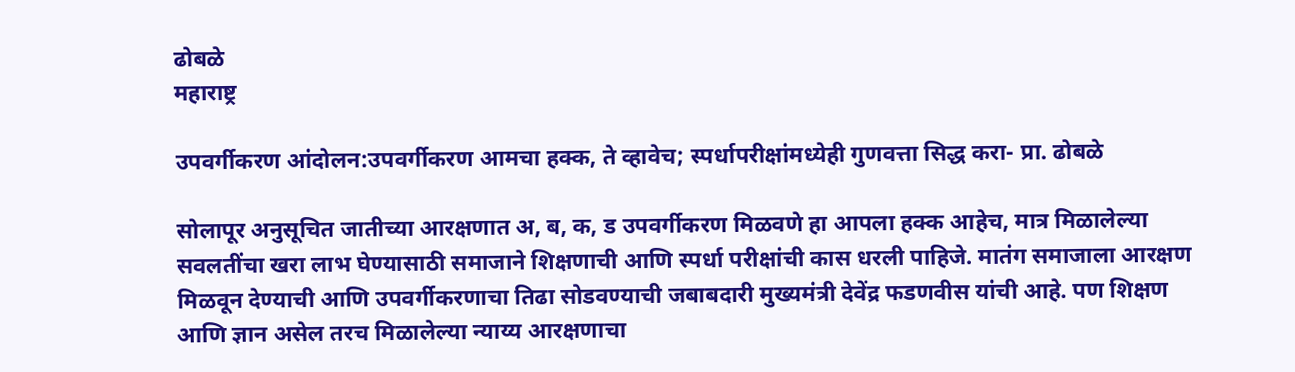ढोबळे
महाराष्ट्र

उपवर्गीकरण आंदोलन:उपवर्गीकरण आमचा हक्क, ते व्हावेच; स्पर्धापरीक्षांमध्येही गुणवत्ता सिद्ध करा- प्रा. ढोबळे

सोलापूर अनुसूचित जातीच्या आरक्षणात अ, ब, क, ड उपवर्गीकरण मिळवणे हा आपला हक्क आहेच, मात्र मिळालेल्या सवलतींचा खरा लाभ घेण्यासाठी समाजाने शिक्षणाची आणि स्पर्धा परीक्षांची कास धरली पाहिजे. मातंग समाजाला आरक्षण मिळवून देण्याची आणि उपवर्गीकरणाचा तिढा सोडवण्याची जबाबदारी मुख्यमंत्री देवेंद्र फडणवीस यांची आहे. पण शिक्षण आणि ज्ञान असेल तरच मिळालेल्या न्याय्य आरक्षणाचा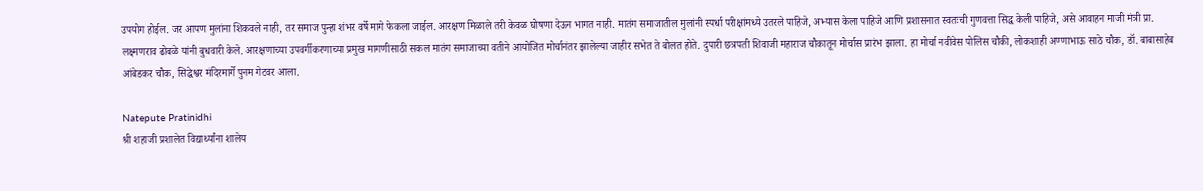उपयोग होईल. जर आपण मुलांना शिकवले नाही, तर समाज पुन्हा शंभर वर्षे मागे फेकला जाईल. आरक्षण मिळाले तरी केवळ घोषणा देऊन भागत नाही. मातंग समाजातील मुलांनी स्पर्धा परीक्षांमध्ये उतरले पाहिजे, अभ्यास केला पाहिजे आणि प्रशासनात स्वतःची गुणवत्ता सिद्ध केली पाहिजे, असे आवाहन माजी मंत्री प्रा. लक्ष्मणराव ढोबळे यांनी बुधवारी केले. आरक्षणाच्या उपवर्गीकरणाच्या प्रमुख मागणीसाठी सकल मातंग समाजाच्या वतीने आयोजित मोर्चानंतर झालेल्या जाहीर सभेत ते बोलत होते. दुपारी छत्रपती शिवाजी महाराज चौकातून मोर्चास प्रारंभ झाला. हा मोर्चा नवीवेस पोलिस चौकी, लोकशाही अण्णाभाऊ साठे चौक, डॉ. बाबासाहेब आंबेडकर चौक, सिद्धेश्वर मंदिरमार्गे पुनम गेटवर आला.

Natepute Pratinidhi
श्री शहाजी प्रशालेत विद्यार्थ्यांना शालेय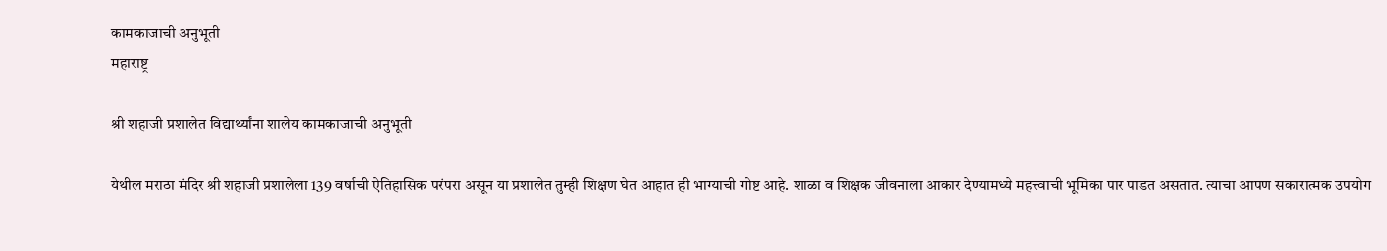कामकाजाची अनुभूती
महाराष्ट्र

श्री शहाजी प्रशालेत विद्यार्थ्यांना शालेय कामकाजाची अनुभूती

येथील मराठा मंदिर श्री शहाजी प्रशालेला 139 वर्षाची ऐतिहासिक परंपरा असून या प्रशालेत तुम्ही शिक्षण घेत आहात ही भाग्याची गोष्ट आहे. शाळा व शिक्षक जीवनाला आकार देण्यामध्ये महत्त्वाची भूमिका पार पाडत असतात. त्याचा आपण सकारात्मक उपयोग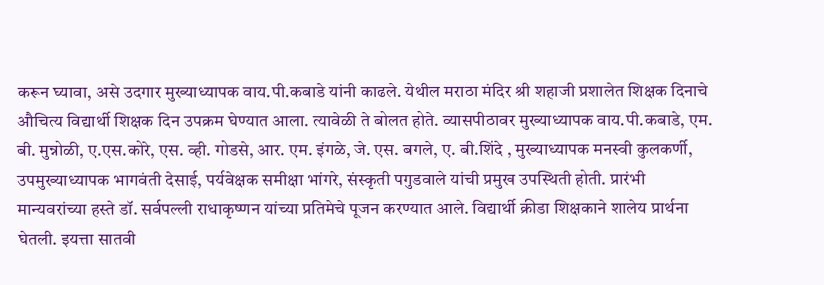करून घ्यावा, असे उदगार मुख्याध्यापक वाय.पी.कबाडे यांनी काढले. येथील मराठा मंदिर श्री शहाजी प्रशालेत शिक्षक दिनाचे औचित्य विद्यार्थी शिक्षक दिन उपक्रम घेण्यात आला. त्यावेळी ते बोलत होते. व्यासपीठावर मुख्याध्यापक वाय.पी.कबाडे, एम. बी. मुन्नोळी, ए.एस.कोरे, एस. व्ही. गोडसे, आर. एम. इंगळे, जे. एस. बगले, ए. बी.शिंदे , मुख्याध्यापक मनस्वी कुलकर्णी, उपमुख्याध्यापक भागवंती देसाई, पर्यवेक्षक समीक्षा भांगरे, संस्कृती पगुडवाले यांची प्रमुख उपस्थिती होती. प्रारंभी मान्यवरांच्या हस्ते डॉ. सर्वपल्ली राधाकृष्णन यांच्या प्रतिमेचे पूजन करण्यात आले. विद्यार्थी क्रीडा शिक्षकाने शालेय प्रार्थना घेतली. इयत्ता सातवी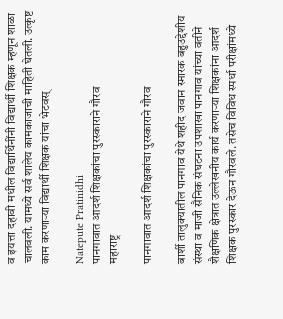व इयत्ता दहावी मधील विद्यार्थिनींनी विद्यार्थी शिक्षक म्हणून शाळा चालवली. यामध्ये सर्व शालेय कामकाजाची माहिती घेतली. उत्कृष्ट काम करणाऱ्या विद्यार्थी शिक्षक यांचा भेटवस्

Natepute Pratinidhi
पानगावात आदर्श शिक्षकांचा पुरस्काराने गौरव
महाराष्ट्र

पानगावात आदर्श शिक्षकांचा पुरस्काराने गौरव

बार्शी तालुक्यातील पानगाव येथे शहीद जवान स्मारक बहुउद्देशीय संस्था व माजी सैनिक संघटना उपशाखा पानगाव यांच्या वतीने शैक्षणिक क्षेत्रात उल्लेखनीय कार्य करणाऱ्या शिक्षकांना आदर्श शिक्षक पुरस्कार देऊन गौरवले. तसेच विविध स्पर्धा परीक्षांमध्ये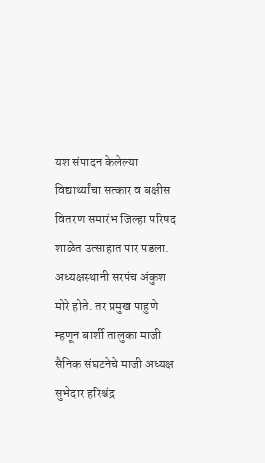यश संपादन केलेल्या विद्यार्थ्यांचा सत्कार व बक्षीस वितरण समारंभ जिल्हा परिषद शाळेत उत्साहात पार पडला. अध्यक्षस्थानी सरपंच अंकुश मोरे होते. तर प्रमुख पाहुणे म्हणून बार्शी तालुका माजी सैनिक संघटनेचे माजी अध्यक्ष सुभेदार हरिश्चंद्र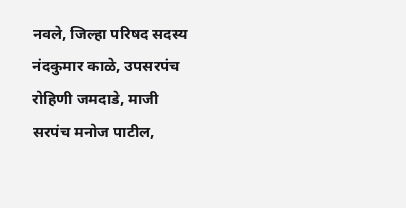नवले, जिल्हा परिषद सदस्य नंदकुमार काळे, उपसरपंच रोहिणी जमदाडे, माजी सरपंच मनोज पाटील,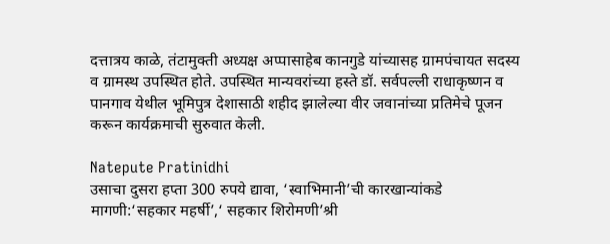दत्तात्रय काळे, तंटामुक्ती अध्यक्ष अप्पासाहेब कानगुडे यांच्यासह ग्रामपंचायत सदस्य व ग्रामस्थ उपस्थित होते. उपस्थित मान्यवरांच्या हस्ते डॉ. सर्वपल्ली राधाकृष्णन व पानगाव येथील भूमिपुत्र देशासाठी शहीद झालेल्या वीर जवानांच्या प्रतिमेचे पूजन करून कार्यक्रमाची सुरुवात केली.

Natepute Pratinidhi
उसाचा दुसरा हप्ता 300 रुपये द्यावा, ‘स्वाभिमानी’ची कारखान्यांकडे मागणी:‘सहकार महर्षी’,‘ सहकार शिरोमणी’श्री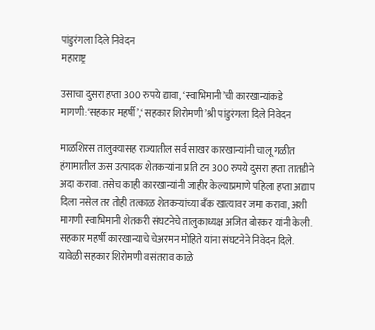पांडुरंगला दिले निवेदन
महाराष्ट्र

उसाचा दुसरा हप्ता 300 रुपये द्यावा, ‘स्वाभिमानी’ची कारखान्यांकडे मागणी:‘सहकार महर्षी’,‘ सहकार शिरोमणी’श्री पांडुरंगला दिले निवेदन

माळशिरस तालुक्यासह राज्यातील सर्व साखर कारखान्यांनी चालू गळीत हंगामातील ऊस उत्पादक शेतकऱ्यांना प्रति टन 300 रुपये दुसरा हप्ता तातडीने अदा करावा. तसेच काही कारखान्यांनी जाहीर केल्याप्रमाणे पहिला हप्ता अद्याप दिला नसेल तर तोही तत्काळ शेतकऱ्यांच्या बँक खात्यावर जमा करावा, अशी मागणी स्वाभिमानी शेतकरी संघटनेचे तालुकाध्यक्ष अजित बोरकर यांनी केली. सहकार महर्षी कारखान्याचे चेअरमन मोहिते यांना संघटनेने निवेदन दिले. यावेळी सहकार शिरोमणी वसंतराव काळे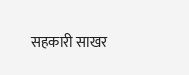सहकारी साखर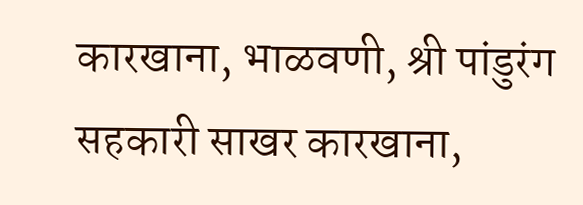कारखाना, भाळवणी, श्री पांडुरंग सहकारी साखर कारखाना,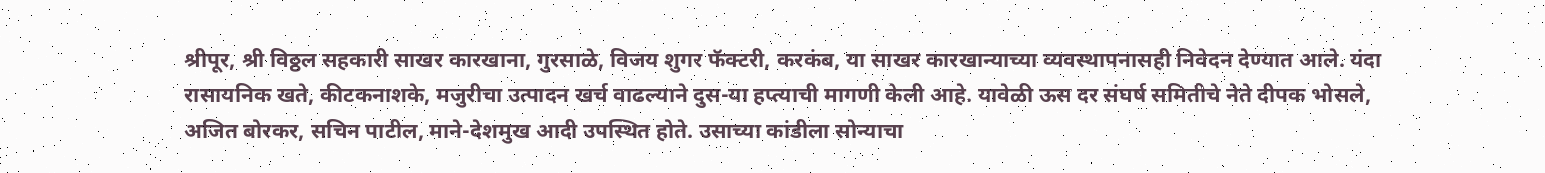श्रीपूर, श्री विठ्ठल सहकारी साखर कारखाना, गुरसाळे, विजय शुगर फॅक्टरी, करकंब, या साखर कारखान्याच्या व्यवस्थापनासही निवेदन देण्यात आले. यंदा रासायनिक खते, कीटकनाशके, मजुरीचा उत्पादन खर्च वाढल्याने दुस-या हप्त्याची मागणी केली आहे. यावेळी ऊस दर संघर्ष समितीचे नेते दीपक भोसले, अजित बोरकर, सचिन पाटील, माने-देशमुख आदी उपस्थित होते. उसाच्या कांडीला सोन्याचा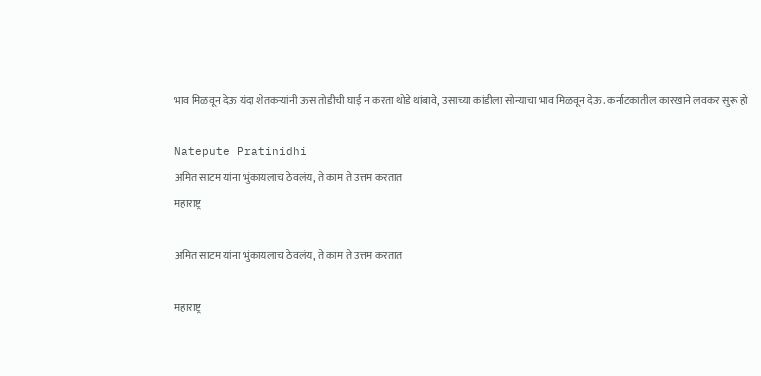भाव मिळवून देऊ यंदा शेतकऱ्यांनी ऊस तोडीची घाई न करता थोडे थांबावे, उसाच्या कांडीला सोन्याचा भाव मिळवून देऊ. कर्नाटकातील कारखाने लवकर सुरू हो

Natepute Pratinidhi
अमित साटम यांना भुंकायलाच ठेवलंय, ते काम ते उत्तम करतात
महाराष्ट्र

अमित साटम यांना भुंकायलाच ठेवलंय, ते काम ते उत्तम करतात

महाराष्ट्र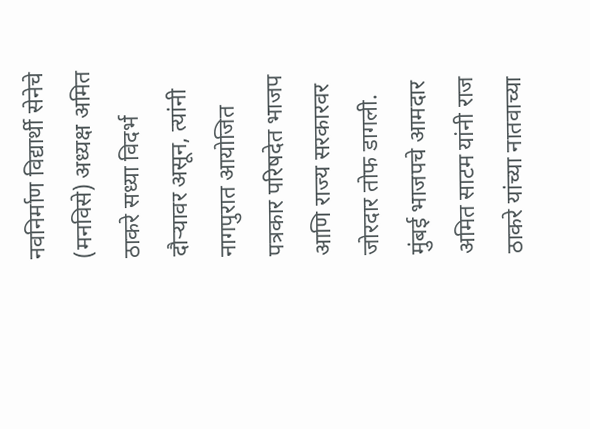नवनिर्माण विद्यार्थी सेनेचे (मनविसे) अध्यक्ष अमित ठाकरे सध्या विदर्भ दौऱ्यावर असून, त्यांनी नागपुरात आयोजित पत्रकार परिषदेत भाजप आणि राज्य सरकारवर जोरदार तोफ डागली. मुंबई भाजपचे आमदार अमित साटम यांनी राज ठाकरे यांच्या नातवाच्या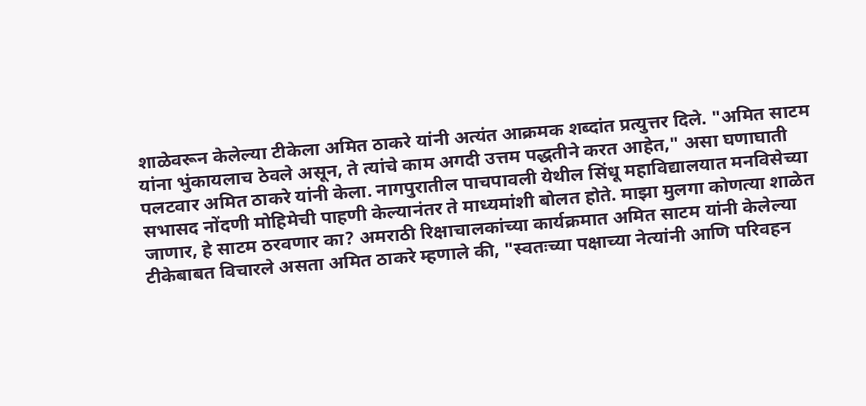शाळेवरून केलेल्या टीकेला अमित ठाकरे यांनी अत्यंत आक्रमक शब्दांत प्रत्युत्तर दिले. "अमित साटम यांना भुंकायलाच ठेवले असून, ते त्यांचे काम अगदी उत्तम पद्धतीने करत आहेत," असा घणाघाती पलटवार अमित ठाकरे यांनी केला. नागपुरातील पाचपावली येथील सिंधू महाविद्यालयात मनविसेच्या सभासद नोंदणी मोहिमेची पाहणी केल्यानंतर ते माध्यमांशी बोलत होते. माझा मुलगा कोणत्या शाळेत जाणार, हे साटम ठरवणार का? अमराठी रिक्षाचालकांच्या कार्यक्रमात अमित साटम यांनी केलेल्या टीकेबाबत विचारले असता अमित ठाकरे म्हणाले की, "स्वतःच्या पक्षाच्या नेत्यांनी आणि परिवहन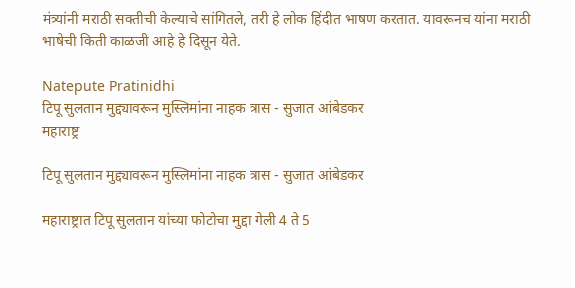मंत्र्यांनी मराठी सक्तीची केल्याचे सांगितले, तरी हे लोक हिंदीत भाषण करतात. यावरूनच यांना मराठी भाषेची किती काळजी आहे हे दिसून येते.

Natepute Pratinidhi
टिपू सुलतान मुद्द्यावरून मुस्लिमांना नाहक त्रास - सुजात आंबेडकर
महाराष्ट्र

टिपू सुलतान मुद्द्यावरून मुस्लिमांना नाहक त्रास - सुजात आंबेडकर

महाराष्ट्रात टिपू सुलतान यांच्या फोटोचा मुद्दा गेली 4 ते 5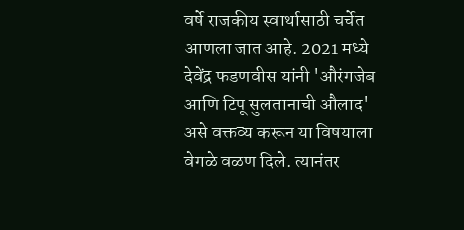वर्षे राजकीय स्वार्थासाठी चर्चेत आणला जात आहे. 2021 मध्ये देवेंद्र फडणवीस यांनी 'औरंगजेब आणि टिपू सुलतानाची औलाद' असे वक्तव्य करून या विषयाला वेगळे वळण दिले. त्यानंतर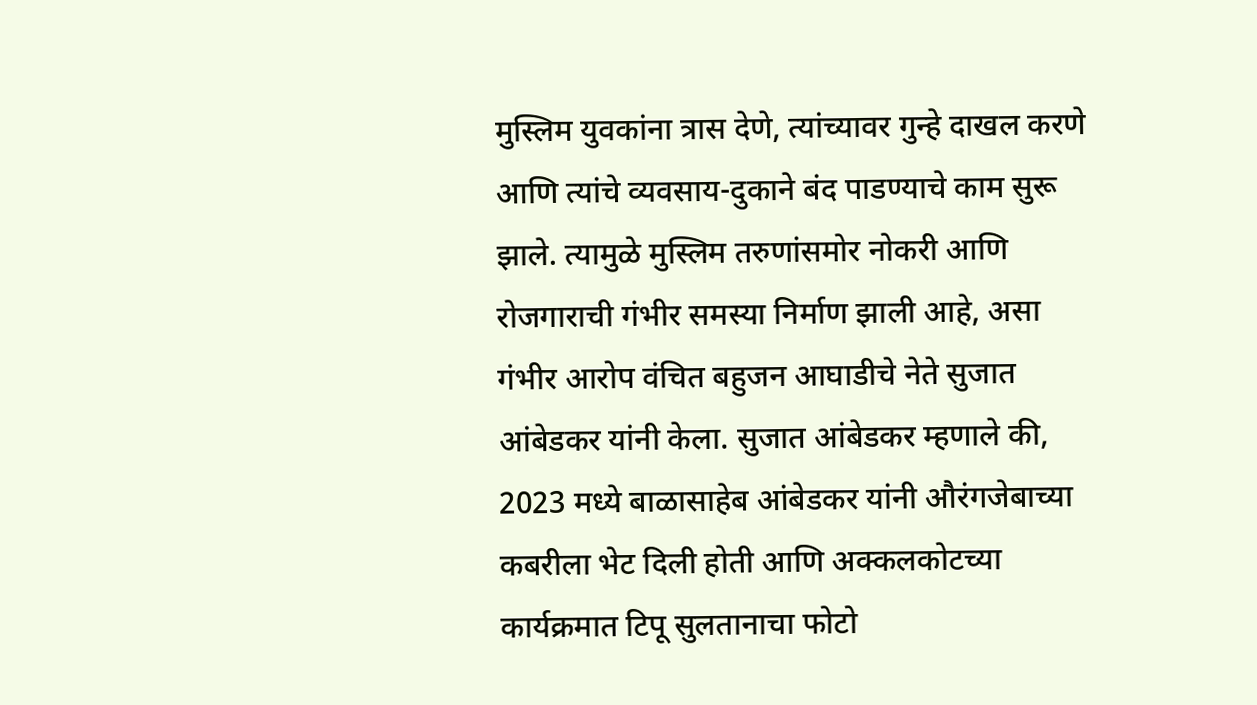मुस्लिम युवकांना त्रास देणे, त्यांच्यावर गुन्हे दाखल करणे आणि त्यांचे व्यवसाय-दुकाने बंद पाडण्याचे काम सुरू झाले. त्यामुळे मुस्लिम तरुणांसमोर नोकरी आणि रोजगाराची गंभीर समस्या निर्माण झाली आहे, असा गंभीर आरोप वंचित बहुजन आघाडीचे नेते सुजात आंबेडकर यांनी केला. सुजात आंबेडकर म्हणाले की, 2023 मध्ये बाळासाहेब आंबेडकर यांनी औरंगजेबाच्या कबरीला भेट दिली होती आणि अक्कलकोटच्या कार्यक्रमात टिपू सुलतानाचा फोटो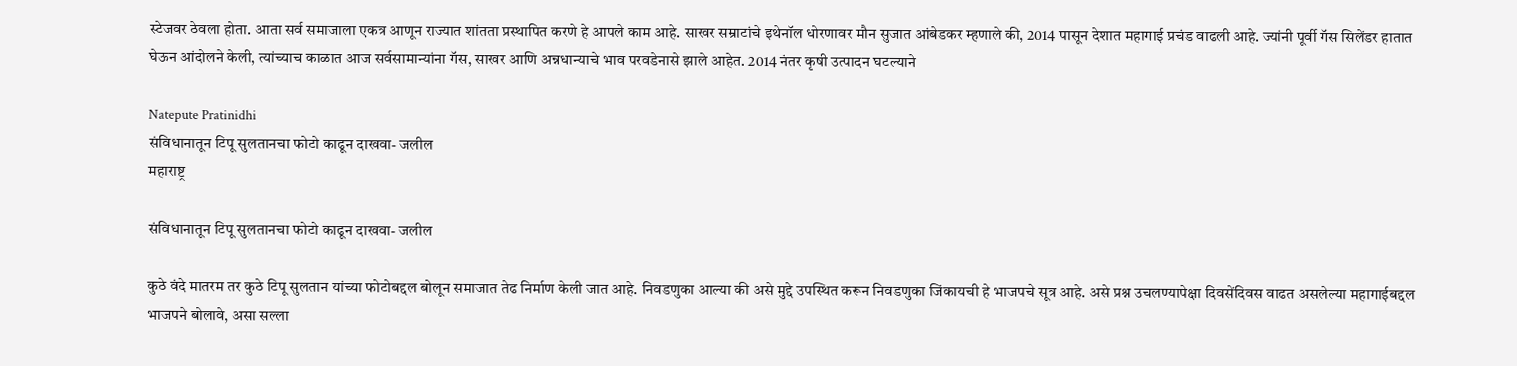स्टेजवर ठेवला होता. आता सर्व समाजाला एकत्र आणून राज्यात शांतता प्रस्थापित करणे हे आपले काम आहे. साखर सम्राटांचे इथेनॉल धोरणावर मौन सुजात आंबेडकर म्हणाले की, 2014 पासून देशात महागाई प्रचंड वाढली आहे. ज्यांनी पूर्वी गॅस सिलेंडर हातात घेऊन आंदोलने केली, त्यांच्याच काळात आज सर्वसामान्यांना गॅस, साखर आणि अन्नधान्याचे भाव परवडेनासे झाले आहेत. 2014 नंतर कृषी उत्पादन घटल्याने

Natepute Pratinidhi
संविधानातून टिपू सुलतानचा फोटो काढून दाखवा- जलील
महाराष्ट्र

संविधानातून टिपू सुलतानचा फोटो काढून दाखवा- जलील

कुठे वंदे मातरम‌ तर कुठे टिपू सुलतान यांच्या फोटोबद्दल बोलून समाजात तेढ निर्माण केली जात आहे. निवडणुका आल्या की असे मुद्दे उपस्थित करून निवडणुका जिंकायची हे भाजपचे सूत्र आहे. असे प्रश्न उचलण्यापेक्षा दिवसेंदिवस वाढत असलेल्या महागाईबद्दल भाजपने बोलावे, असा सल्ला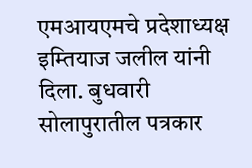एमआयएमचे प्रदेशाध्यक्ष इम्तियाज जलील यांनी दिला. बुधवारी सोलापुरातील पत्रकार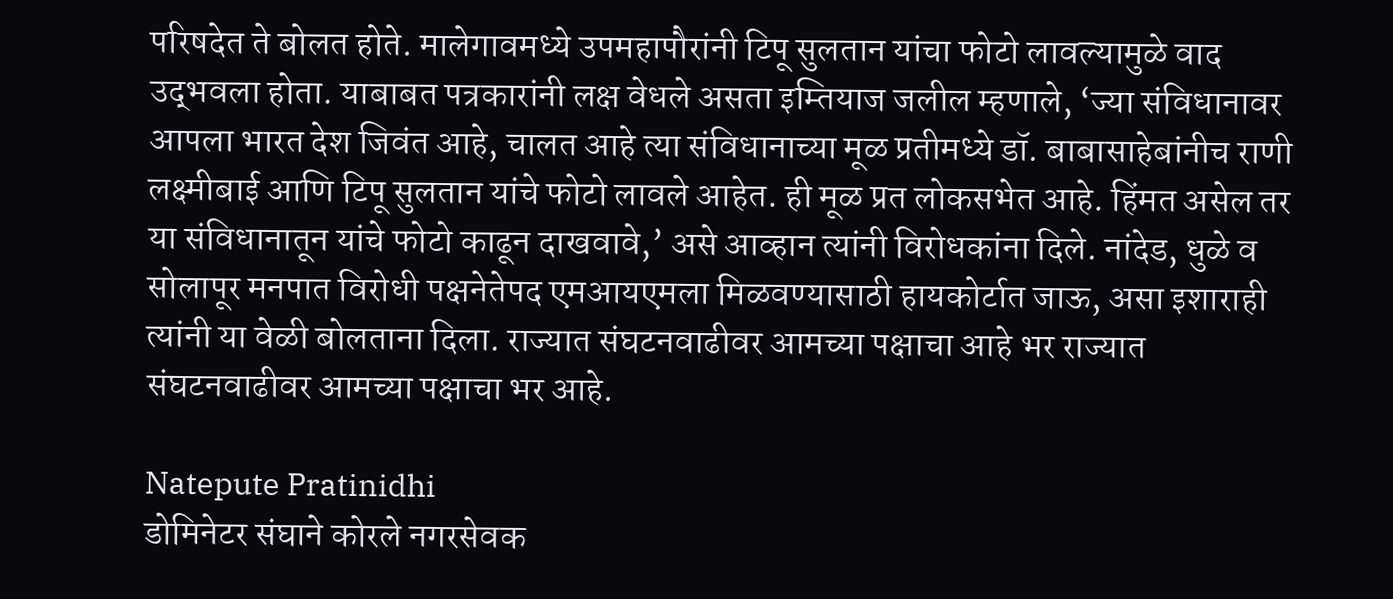परिषदेत ते बोलत होते. मालेगावमध्ये उपमहापौरांनी टिपू सुलतान यांचा फोटो लावल्यामुळे वाद उद‌्भवला होता. याबाबत पत्रकारांनी लक्ष वेधले असता इम्तियाज जलील म्हणाले, ‘ज्या संविधानावर आपला भारत देश जिवंत आहे, चालत आहे त्या संविधानाच्या मूळ प्रतीमध्ये डॉ. बाबासाहेबांनीच राणी लक्ष्मीबाई आणि टिपू सुलतान यांचे फोटो लावले आहेत. ही मूळ प्रत लोकसभेत आहे. हिंमत असेल तर या संविधानातून यांचे फोटो काढून दाखवावे,’ असे आव्हान त्यांनी विरोधकांना दिले. नांदेड, धुळे व सोलापूर मनपात विरोधी पक्षनेतेपद एमआयएमला मिळवण्यासाठी हायकोर्टात जाऊ, असा इशाराही त्यांनी या वेळी बोलताना दिला. राज्यात संघटनवाढीवर आमच्या पक्षाचा आहे भर राज्यात संघटनवाढीवर आमच्या पक्षाचा भर आहे.

Natepute Pratinidhi
डोमिनेटर संघाने कोरले नगरसेवक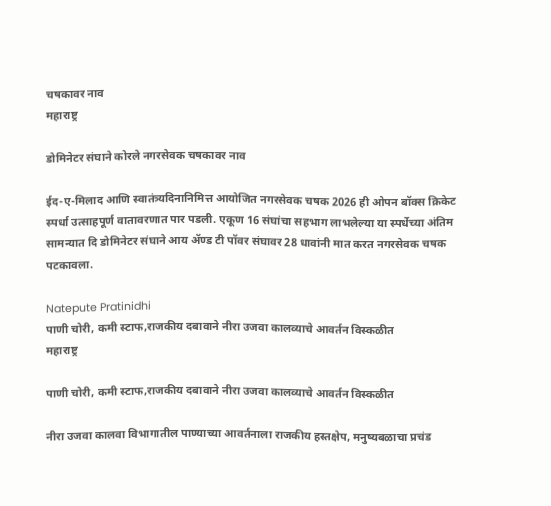चषकावर नाव
महाराष्ट्र

डोमिनेटर संघाने कोरले नगरसेवक चषकावर नाव

ईद-ए-मिलाद आणि स्वातंत्र्यदिनानिमित्त आयोजित नगरसेवक चषक 2026 ही ओपन बॉक्स क्रिकेट स्पर्धा उत्साहपूर्ण वातावरणात पार पडली. एकूण 16 संघांचा सहभाग लाभलेल्या या स्पर्धेच्या अंतिम सामन्यात दि डोमिनेटर संघाने आय ॲण्ड टी पॉवर संघावर 28 धावांनी मात करत नगरसेवक चषक पटकावला.

Natepute Pratinidhi
पाणी चोरी, कमी स्टाफ,राजकीय दबावाने नीरा उजवा कालव्याचे आवर्तन विस्कळीत
महाराष्ट्र

पाणी चोरी, कमी स्टाफ,राजकीय दबावाने नीरा उजवा कालव्याचे आवर्तन विस्कळीत

नीरा उजवा कालवा विभागातील पाण्याच्या आवर्तनाला राजकीय हस्तक्षेप, मनुष्यबळाचा प्रचंड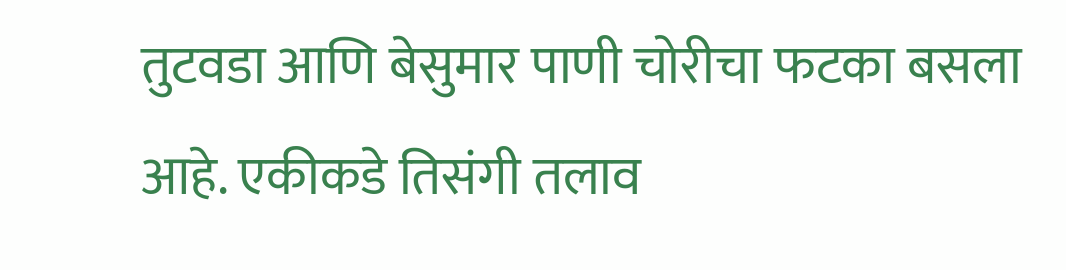तुटवडा आणि बेसुमार पाणी चोरीचा फटका बसला आहे. एकीकडे तिसंगी तलाव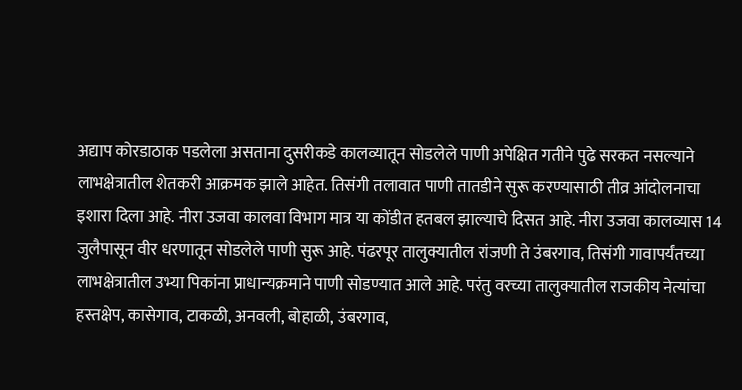अद्याप कोरडाठाक पडलेला असताना दुसरीकडे कालव्यातून सोडलेले पाणी अपेक्षित गतीने पुढे सरकत नसल्याने लाभक्षेत्रातील शेतकरी आक्रमक झाले आहेत. तिसंगी तलावात पाणी तातडीने सुरू करण्यासाठी तीव्र आंदोलनाचा इशारा दिला आहे. नीरा उजवा कालवा विभाग मात्र या कोंडीत हतबल झाल्याचे दिसत आहे. नीरा उजवा कालव्यास 14 जुलैपासून वीर धरणातून सोडलेले पाणी सुरू आहे. पंढरपूर तालुक्यातील रांजणी ते उंबरगाव, तिसंगी गावापर्यंतच्या लाभक्षेत्रातील उभ्या पिकांना प्राधान्यक्रमाने पाणी सोडण्यात आले आहे. परंतु वरच्या तालुक्यातील राजकीय नेत्यांचा हस्तक्षेप, कासेगाव, टाकळी, अनवली, बोहाळी, उंबरगाव,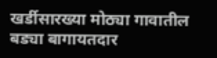खर्डीसारख्या मोठ्या गावातील बड्या बागायतदार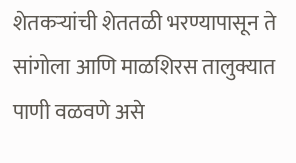शेतकऱ्यांची शेततळी भरण्यापासून ते सांगोला आणि माळशिरस तालुक्यात पाणी वळवणे असे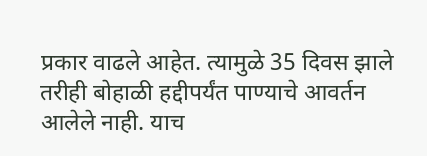प्रकार वाढले आहेत. त्यामुळे 35 दिवस झाले तरीही बोहाळी हद्दीपर्यंत पाण्याचे आवर्तन आलेले नाही. याच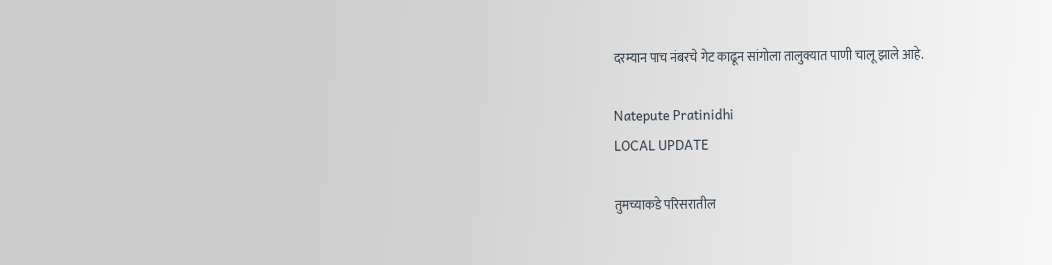दरम्यान पाच नंबरचे गेट काढून सांगोला तालुक्यात पाणी चालू झाले आहे.

Natepute Pratinidhi
LOCAL UPDATE

तुमच्याकडे परिसरातील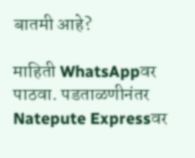बातमी आहे?

माहिती WhatsAppवर पाठवा. पडताळणीनंतर Natepute Expressवर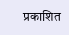प्रकाशित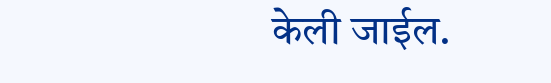केली जाईल.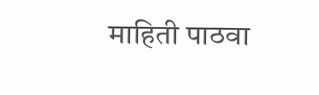माहिती पाठवा